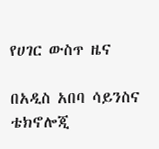የሀገር ውስጥ ዜና

በአዲስ አበባ ሳይንስና ቴክኖሎጂ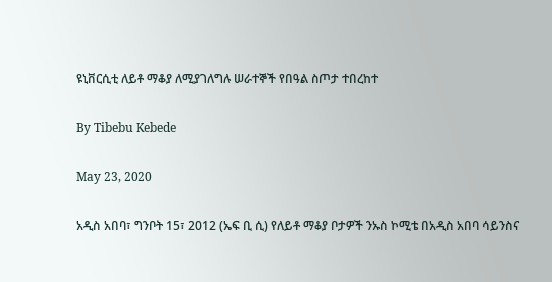ዩኒቨርሲቲ ለይቶ ማቆያ ለሚያገለግሉ ሠራተኞች የበዓል ስጦታ ተበረከተ

By Tibebu Kebede

May 23, 2020

አዲስ አበባ፣ ግንቦት 15፣ 2012 (ኤፍ ቢ ሲ) የለይቶ ማቆያ ቦታዎች ንኡስ ኮሚቴ በአዲስ አበባ ሳይንስና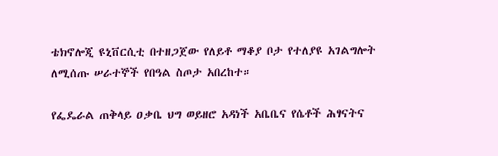ቴክኖሎጂ ዩኒቨርሲቲ በተዘጋጀው የለይቶ ማቆያ ቦታ የተለያዩ አገልግሎት ለሚሰጡ ሠራተኞች የበዓል ስጦታ አበረከተ።

የፌዴራል ጠቅላይ ዐቃቤ ህግ ወይዘሮ አዳነች አቤቤና የሴቶች ሕፃናትና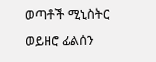ወጣቶች ሚኒስትር ወይዘሮ ፊልሰን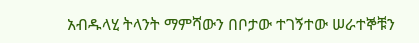አብዱላሂ ትላንት ማምሻውን በቦታው ተገኝተው ሠራተኞቹን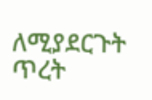ለሚያደርጉት ጥረት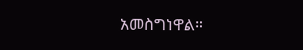አመስግነዋል።